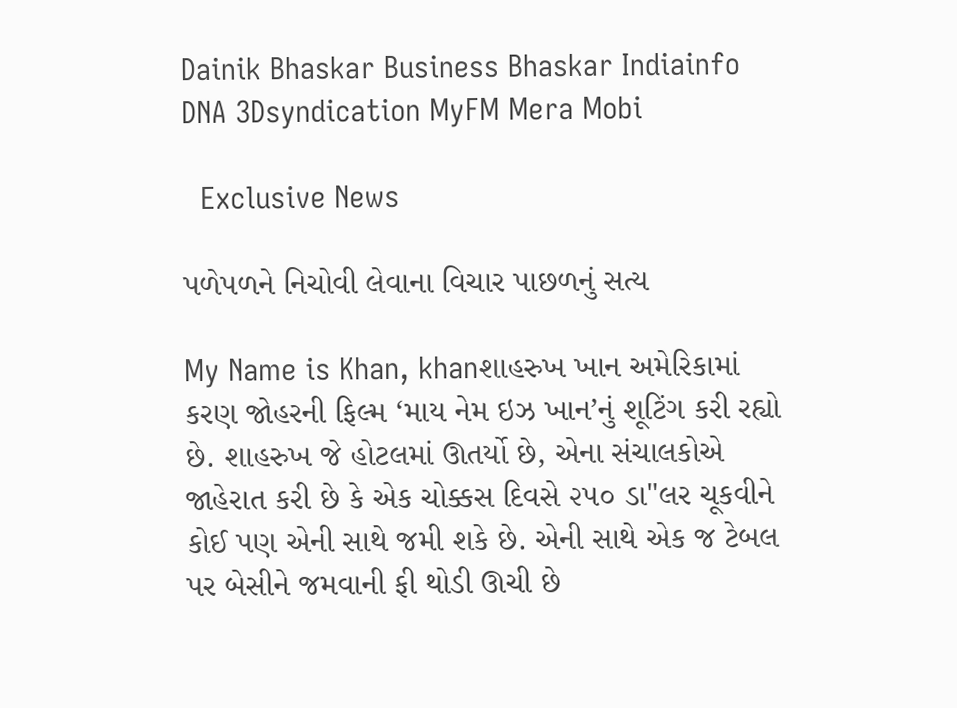Dainik Bhaskar Business Bhaskar Indiainfo DNA 3Dsyndication MyFM Mera Mobi

  Exclusive News

પળેપળને નિચોવી લેવાના વિચાર પાછળનું સત્ય

My Name is Khan, khanશાહરુખ ખાન અમેરિકામાં કરણ જોહરની ફિલ્મ ‘માય નેમ ઇઝ ખાન’નું શૂટિંગ કરી રહ્યો છે. શાહરુખ જે હોટલમાં ઊતર્યો છે, એના સંચાલકોએ જાહેરાત કરી છે કે એક ચોક્કસ દિવસે ૨૫૦ ડા"લર ચૂકવીને કોઈ પણ એની સાથે જમી શકે છે. એની સાથે એક જ ટેબલ પર બેસીને જમવાની ફી થોડી ઊચી છે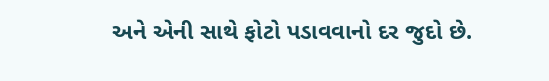અને એની સાથે ફોટો પડાવવાનો દર જુદો છે.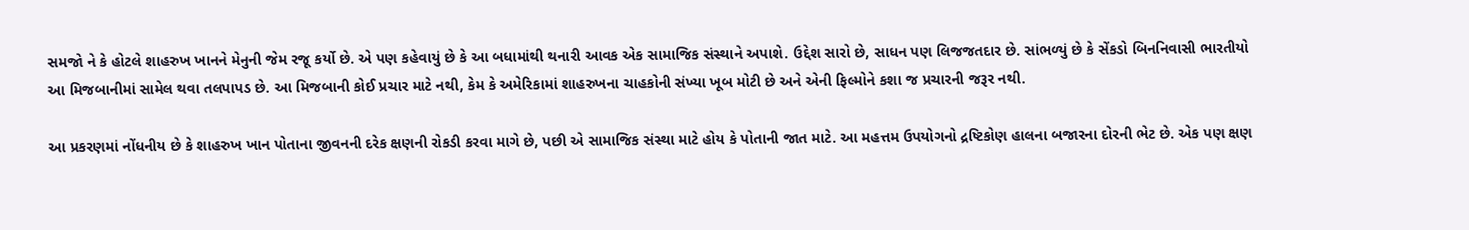સમજો ને કે હોટલે શાહરુખ ખાનને મેનુની જેમ રજૂ કર્યો છે. એ પણ કહેવાયું છે કે આ બધામાંથી થનારી આવક એક સામાજિક સંસ્થાને અપાશે. ઉદ્દેશ સારો છે, સાધન પણ લિજજતદાર છે. સાંભળ્યું છે કે સેંકડો બિનનિવાસી ભારતીયો આ મિજબાનીમાં સામેલ થવા તલપાપડ છે. આ મિજબાની કોઈ પ્રચાર માટે નથી, કેમ કે અમેરિકામાં શાહરુખના ચાહકોની સંખ્યા ખૂબ મોટી છે અને એની ફિલ્મોને કશા જ પ્રચારની જરૂર નથી.

આ પ્રકરણમાં નોંધનીય છે કે શાહરુખ ખાન પોતાના જીવનની દરેક ક્ષણની રોકડી કરવા માગે છે, પછી એ સામાજિક સંસ્થા માટે હોય કે પોતાની જાત માટે. આ મહત્તમ ઉપયોગનો દ્રષ્ટિકોણ હાલના બજારના દોરની ભેટ છે. એક પણ ક્ષણ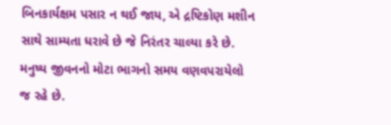બિનકાર્યક્ષમ પસાર ન થઈ જાય, એ દ્રષ્ટિકોણ મશીન સાથે સામ્યતા ધરાવે છે જે નિરંતર ચાલ્યા કરે છે. મનુષ્ય જીવનનો મોટા ભાગનો સમય વણવપરાયેલો જ રહે છે.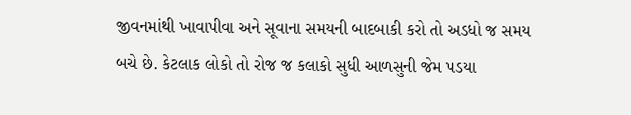જીવનમાંથી ખાવાપીવા અને સૂવાના સમયની બાદબાકી કરો તો અડધો જ સમય બચે છે. કેટલાક લોકો તો રોજ જ કલાકો સુધી આળસુની જેમ પડયા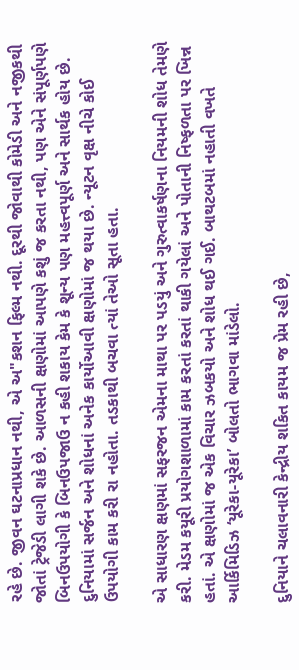રહે છે. જીવન ઘટનાપ્રધાન નથી, એ અ"કશન ફિલ્મ નથી. દૂરથી જોવાથી કોમેડી અને નજીકથી જોતાં ટ્રેજેડી લાગી શકે છે. આળસની ક્ષણોમાં આપણે કશું જ કરતા નથી, પણ એને સંપૂર્ણપણે બિનઉપયોગી કે બિનઉપજાઉ ન કહી શકાય કેમ કે શૂન્ય પણ મહત્ત્વપૂર્ણ અને સાર્થક હોય છે. દુનિયામાં સર્જન અને શોધનાં અનેક કાર્યોઆવી ક્ષણોમાં જ થયા છે. ન્યૂટન વૃક્ષ નીચે કોઈ ઉપયોગી કામ કરી રા નહોતા. તડકાથી બચવા ત્યાં તેઓ સૂતા હતા.

એ સાધારણ ક્ષણમાં સફરજન એમના માથા પર પડયું અને ગુરુત્વાકર્ષણના નિયમની શોધ તેમણે કરી. મેડમ કયૂરી પ્રયોગશાળામાં કામ કરતાં કરતાં થાકી ગયેલાં અને પોતાની નિષ્ફળતા પર ખિન્ન હતાં. એ ક્ષણોમાં જ એક વિચાર ઝબકયો અને શોધ થઈ ગઈ. બાથટબમાં નહાતી વખતે આર્કિમિડિઝ ‘યૂરેકા-યૂરેકા’ બોલતો ભાગવા માંડેલો.

દુનિયાને ચલાવનારી કેન્દ્રીય શકિત કાયમ જ પ્રેમ રહી છે,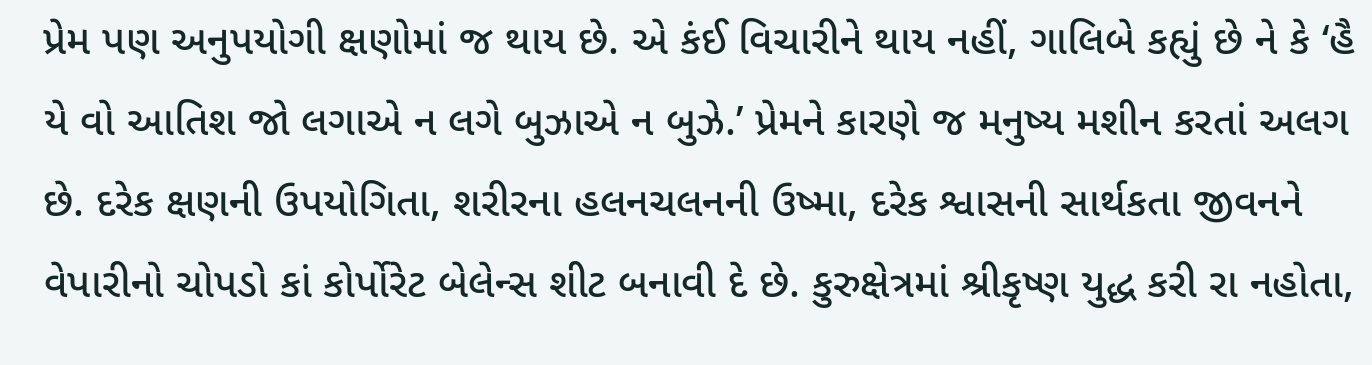પ્રેમ પણ અનુપયોગી ક્ષણોમાં જ થાય છે. એ કંઈ વિચારીને થાય નહીં, ગાલિબે કહ્યું છે ને કે ‘હૈ યે વો આતિશ જો લગાએ ન લગે બુઝાએ ન બુઝે.’ પ્રેમને કારણે જ મનુષ્ય મશીન કરતાં અલગ છે. દરેક ક્ષણની ઉપયોગિતા, શરીરના હલનચલનની ઉષ્મા, દરેક શ્વાસની સાર્થકતા જીવનને વેપારીનો ચોપડો કાં કોર્પોરેટ બેલેન્સ શીટ બનાવી દે છે. કુરુક્ષેત્રમાં શ્રીકૃષ્ણ યુદ્ધ કરી રા નહોતા,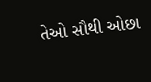તેઓ સૌથી ઓછા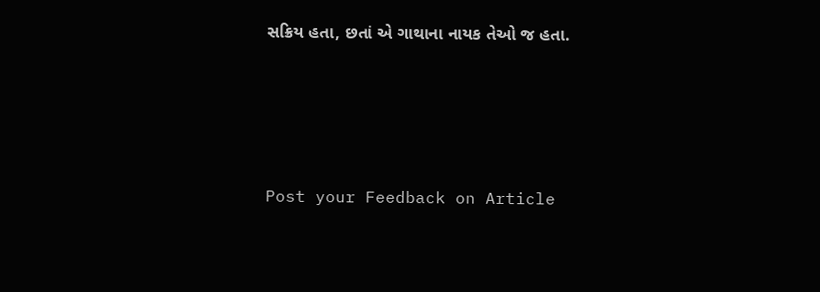સક્રિય હતા, છતાં એ ગાથાના નાયક તેઓ જ હતા.




Post your Feedback on Article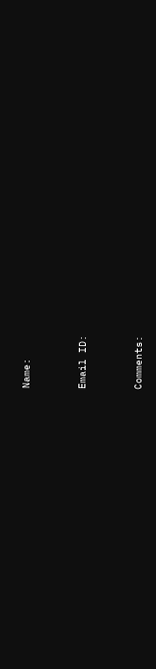Name:



Email ID:



Comments: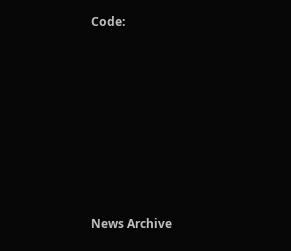Code:












News Archive